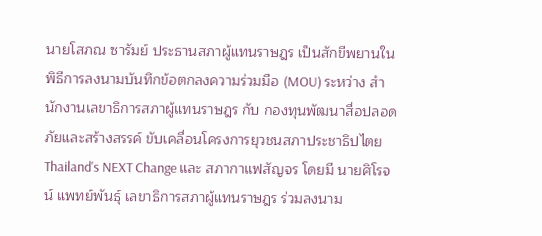นายโสภณ ซารัมย์ ประธานสภาผู้แทนราษฎร เป็นสักขีพยานในพิธีการลงนามบันทึกข้อตกลงความร่วมมือ (MOU) ระหว่าง สำนักงานเลขาธิการสภาผู้แทนราษฎร กับ กองทุนพัฒนาสื่อปลอดภัยและสร้างสรรค์ ขับเคลื่อนโครงการยุวชนสภาประชาธิปไตย Thailand's NEXT Change และ สภากาแฟสัญจร โดยมี นายศิโรจน์ แพทย์พันธุ์ เลขาธิการสภาผู้แทนราษฎร ร่วมลงนาม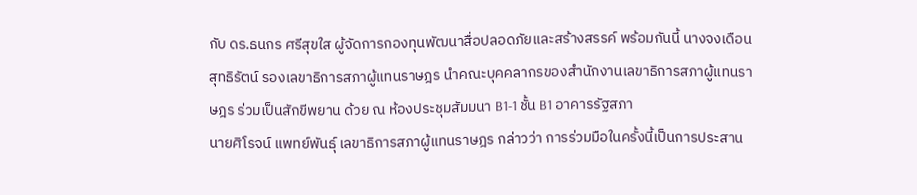กับ ดร.ธนกร ศรีสุขใส ผู้จัดการกองทุนพัฒนาสื่อปลอดภัยและสร้างสรรค์ พร้อมกันนี้ นางจงเดือน สุทธิรัตน์ รองเลขาธิการสภาผู้แทนราษฎร นำคณะบุคคลากรของสำนักงานเลขาธิการสภาผู้แทนราษฎร ร่วมเป็นสักขีพยาน ด้วย ณ ห้องประชุมสัมมนา B1-1 ชั้น B1 อาคารรัฐสภา
นายศิโรจน์ แพทย์พันธุ์ เลขาธิการสภาผู้แทนราษฎร กล่าวว่า การร่วมมือในครั้งนี้เป็นการประสาน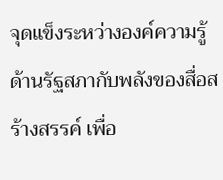จุดแข็งระหว่างองค์ความรู้ด้านรัฐสภากับพลังของสื่อสร้างสรรค์ เพื่อ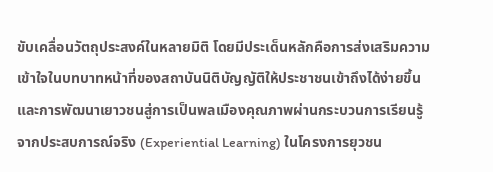ขับเคลื่อนวัตถุประสงค์ในหลายมิติ โดยมีประเด็นหลักคือการส่งเสริมความเข้าใจในบทบาทหน้าที่ของสถาบันนิติบัญญัติให้ประชาชนเข้าถึงได้ง่ายขึ้น และการพัฒนาเยาวชนสู่การเป็นพลเมืองคุณภาพผ่านกระบวนการเรียนรู้จากประสบการณ์จริง (Experiential Learning) ในโครงการยุวชน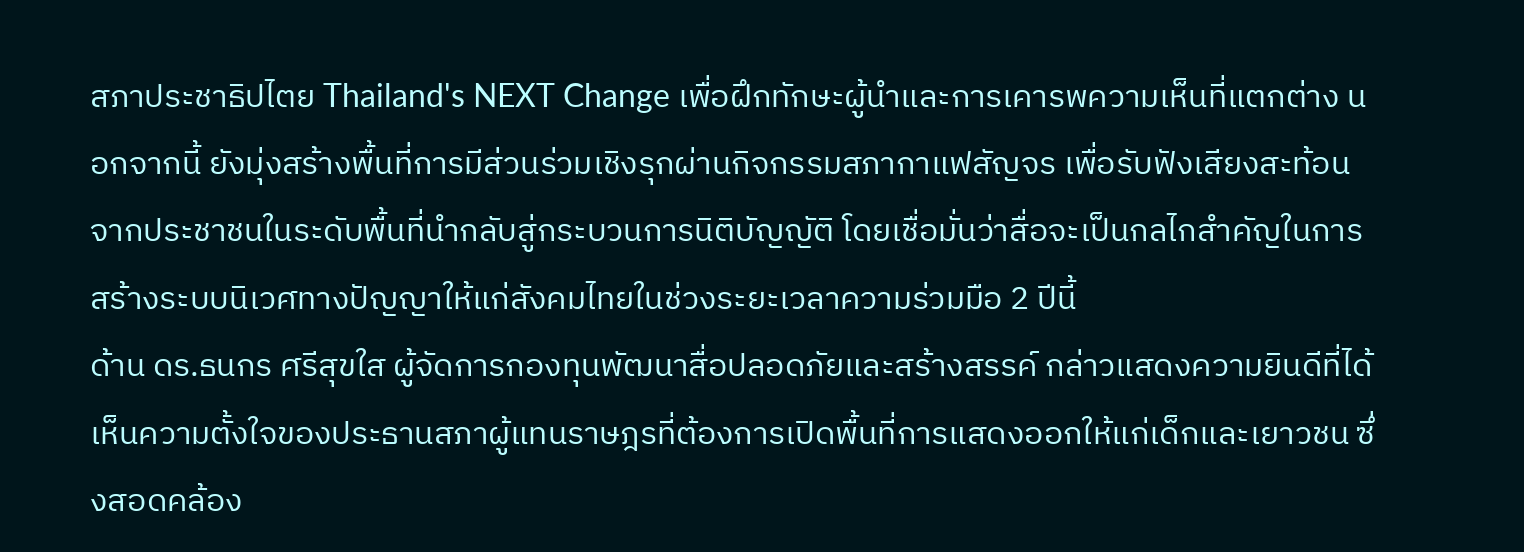สภาประชาธิปไตย Thailand's NEXT Change เพื่อฝึกทักษะผู้นำและการเคารพความเห็นที่แตกต่าง นอกจากนี้ ยังมุ่งสร้างพื้นที่การมีส่วนร่วมเชิงรุกผ่านกิจกรรมสภากาแฟสัญจร เพื่อรับฟังเสียงสะท้อนจากประชาชนในระดับพื้นที่นำกลับสู่กระบวนการนิติบัญญัติ โดยเชื่อมั่นว่าสื่อจะเป็นกลไกสำคัญในการสร้างระบบนิเวศทางปัญญาให้แก่สังคมไทยในช่วงระยะเวลาความร่วมมือ 2 ปีนี้
ด้าน ดร.ธนกร ศรีสุขใส ผู้จัดการกองทุนพัฒนาสื่อปลอดภัยและสร้างสรรค์ กล่าวแสดงความยินดีที่ได้เห็นความตั้งใจของประธานสภาผู้แทนราษฎรที่ต้องการเปิดพื้นที่การแสดงออกให้แก่เด็กและเยาวชน ซึ่งสอดคล้อง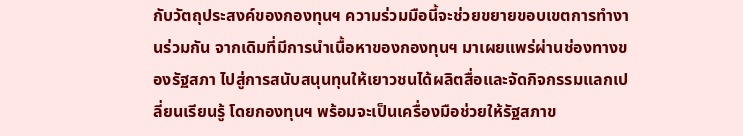กับวัตถุประสงค์ของกองทุนฯ ความร่วมมือนี้จะช่วยขยายขอบเขตการทำงานร่วมกัน จากเดิมที่มีการนำเนื้อหาของกองทุนฯ มาเผยแพร่ผ่านช่องทางของรัฐสภา ไปสู่การสนับสนุนทุนให้เยาวชนได้ผลิตสื่อและจัดกิจกรรมแลกเปลี่ยนเรียนรู้ โดยกองทุนฯ พร้อมจะเป็นเครื่องมือช่วยให้รัฐสภาข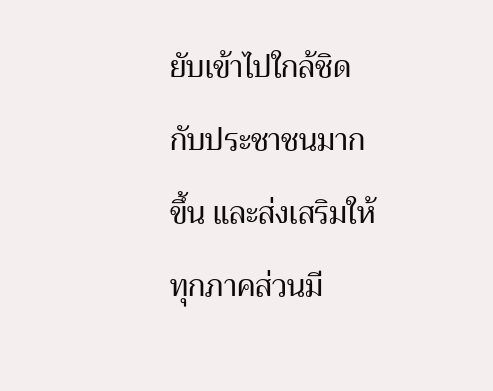ยับเข้าไปใกล้ชิดกับประชาชนมากขึ้น และส่งเสริมให้ทุกภาคส่วนมี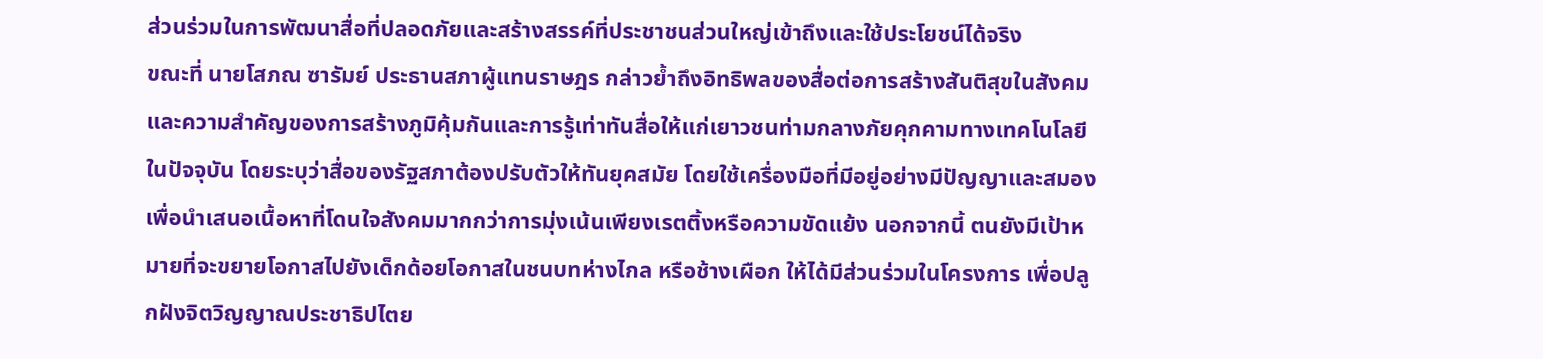ส่วนร่วมในการพัฒนาสื่อที่ปลอดภัยและสร้างสรรค์ที่ประชาชนส่วนใหญ่เข้าถึงและใช้ประโยชน์ได้จริง
ขณะที่ นายโสภณ ซารัมย์ ประธานสภาผู้แทนราษฎร กล่าวย้ำถึงอิทธิพลของสื่อต่อการสร้างสันติสุขในสังคม และความสำคัญของการสร้างภูมิคุ้มกันและการรู้เท่าทันสื่อให้แก่เยาวชนท่ามกลางภัยคุกคามทางเทคโนโลยีในปัจจุบัน โดยระบุว่าสื่อของรัฐสภาต้องปรับตัวให้ทันยุคสมัย โดยใช้เครื่องมือที่มีอยู่อย่างมีปัญญาและสมอง เพื่อนำเสนอเนื้อหาที่โดนใจสังคมมากกว่าการมุ่งเน้นเพียงเรตติ้งหรือความขัดแย้ง นอกจากนี้ ตนยังมีเป้าหมายที่จะขยายโอกาสไปยังเด็กด้อยโอกาสในชนบทห่างไกล หรือช้างเผือก ให้ได้มีส่วนร่วมในโครงการ เพื่อปลูกฝังจิตวิญญาณประชาธิปไตย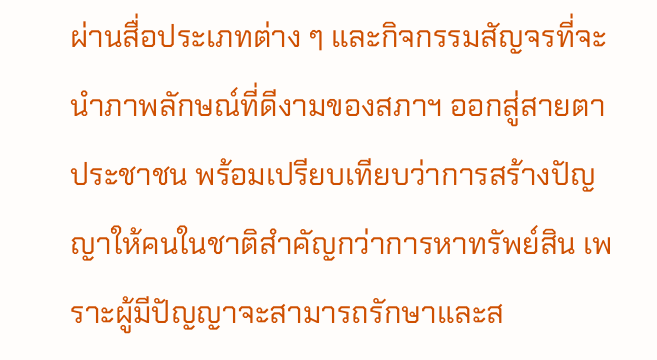ผ่านสื่อประเภทต่าง ๆ และกิจกรรมสัญจรที่จะนำภาพลักษณ์ที่ดีงามของสภาฯ ออกสู่สายตาประชาชน พร้อมเปรียบเทียบว่าการสร้างปัญญาให้คนในชาติสำคัญกว่าการหาทรัพย์สิน เพราะผู้มีปัญญาจะสามารถรักษาและส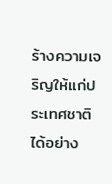ร้างความเจริญให้แก่ประเทศชาติได้อย่าง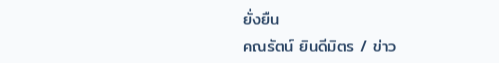ยั่งยืน
คณรัตน์ ยินดีมิตร / ข่าว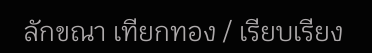ลักขณา เทียกทอง / เรียบเรียง